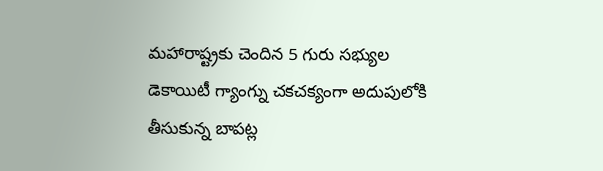మహారాష్ట్రకు చెందిన 5 గురు సభ్యుల డెకాయిటీ గ్యాంగ్ను చకచక్యంగా అదుపులోకి తీసుకున్న బాపట్ల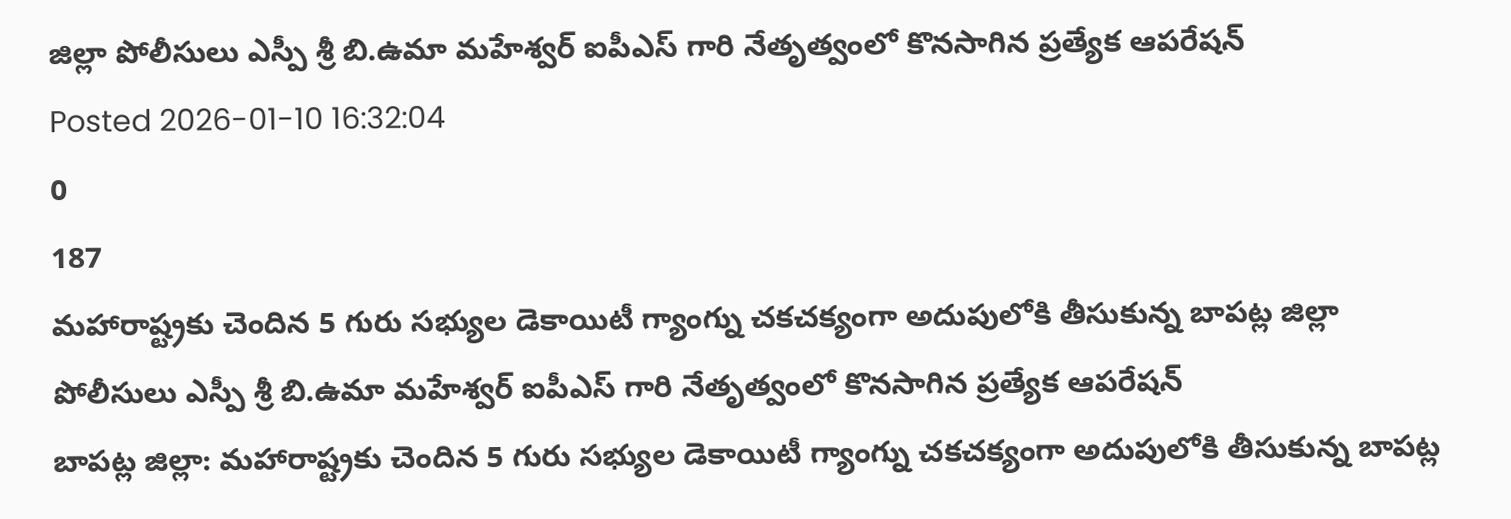జిల్లా పోలీసులు ఎస్పీ శ్రీ బి.ఉమా మహేశ్వర్ ఐపీఎస్ గారి నేతృత్వంలో కొనసాగిన ప్రత్యేక ఆపరేషన్
Posted 2026-01-10 16:32:04
0
187
మహారాష్ట్రకు చెందిన 5 గురు సభ్యుల డెకాయిటీ గ్యాంగ్ను చకచక్యంగా అదుపులోకి తీసుకున్న బాపట్ల జిల్లా పోలీసులు ఎస్పీ శ్రీ బి.ఉమా మహేశ్వర్ ఐపీఎస్ గారి నేతృత్వంలో కొనసాగిన ప్రత్యేక ఆపరేషన్
బాపట్ల జిల్లా: మహారాష్ట్రకు చెందిన 5 గురు సభ్యుల డెకాయిటీ గ్యాంగ్ను చకచక్యంగా అదుపులోకి తీసుకున్న బాపట్ల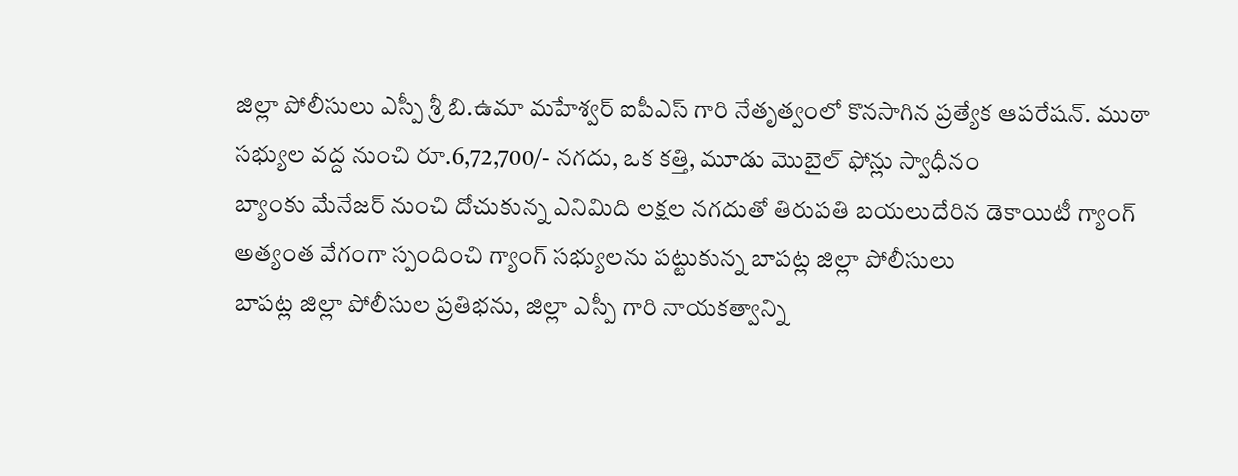జిల్లా పోలీసులు ఎస్పీ శ్రీ బి.ఉమా మహేశ్వర్ ఐపీఎస్ గారి నేతృత్వంలో కొనసాగిన ప్రత్యేక ఆపరేషన్. ముఠా సభ్యుల వద్ద నుంచి రూ.6,72,700/- నగదు, ఒక కత్తి, మూడు మొబైల్ ఫోన్లు స్వాధీనం
బ్యాంకు మేనేజర్ నుంచి దోచుకున్న ఎనిమిది లక్షల నగదుతో తిరుపతి బయలుదేరిన డెకాయిటీ గ్యాంగ్
అత్యంత వేగంగా స్పందించి గ్యాంగ్ సభ్యులను పట్టుకున్న బాపట్ల జిల్లా పోలీసులు
బాపట్ల జిల్లా పోలీసుల ప్రతిభను, జిల్లా ఎస్పీ గారి నాయకత్వాన్ని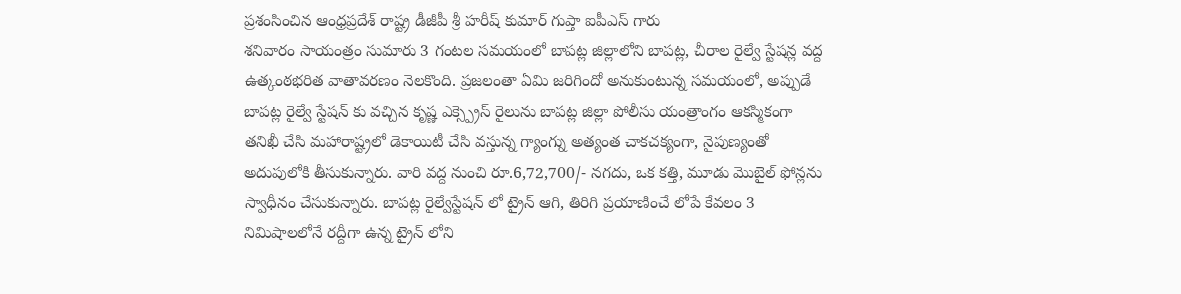ప్రశంసించిన ఆంధ్రప్రదేశ్ రాష్ట్ర డీజీపీ శ్రీ హరీష్ కుమార్ గుప్తా ఐపీఎస్ గారు
శనివారం సాయంత్రం సుమారు 3 గంటల సమయంలో బాపట్ల జిల్లాలోని బాపట్ల, చీరాల రైల్వే స్టేషన్ల వద్ద ఉత్కంఠభరిత వాతావరణం నెలకొంది. ప్రజలంతా ఏమి జరిగిందో అనుకుంటున్న సమయంలో, అప్పుడే బాపట్ల రైల్వే స్టేషన్ కు వచ్చిన కృష్ణ ఎక్స్ప్రెస్ రైలును బాపట్ల జిల్లా పోలీసు యంత్రాంగం ఆకస్మికంగా తనిఖీ చేసి మహారాష్ట్రలో డెకాయిటీ చేసి వస్తున్న గ్యాంగ్ను అత్యంత చాకచక్యంగా, నైపుణ్యంతో అదుపులోకి తీసుకున్నారు. వారి వద్ద నుంచి రూ.6,72,700/- నగదు, ఒక కత్తి, మూడు మొబైల్ ఫోన్లను స్వాధీనం చేసుకున్నారు. బాపట్ల రైల్వేస్టేషన్ లో ట్రైన్ ఆగి, తిరిగి ప్రయాణించే లోపే కేవలం 3 నిమిషాలలోనే రద్దీగా ఉన్న ట్రైన్ లోని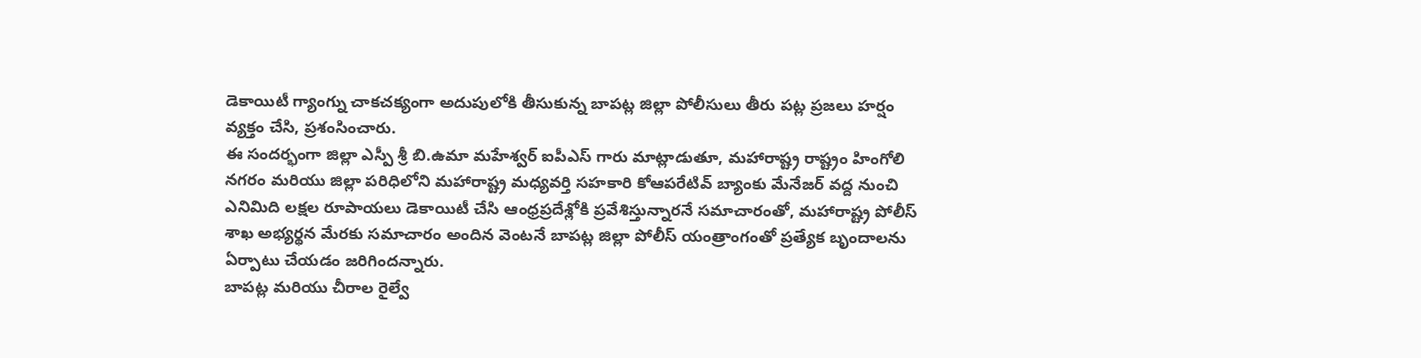డెకాయిటీ గ్యాంగ్ను చాకచక్యంగా అదుపులోకి తీసుకున్న బాపట్ల జిల్లా పోలీసులు తీరు పట్ల ప్రజలు హర్షం వ్యక్తం చేసి, ప్రశంసించారు.
ఈ సందర్భంగా జిల్లా ఎస్పీ శ్రీ బి.ఉమా మహేశ్వర్ ఐపీఎస్ గారు మాట్లాడుతూ, మహారాష్ట్ర రాష్ట్రం హింగోలి నగరం మరియు జిల్లా పరిధిలోని మహారాష్ట్ర మధ్యవర్తి సహకారి కోఆపరేటివ్ బ్యాంకు మేనేజర్ వద్ద నుంచి ఎనిమిది లక్షల రూపాయలు డెకాయిటీ చేసి ఆంధ్రప్రదేశ్లోకి ప్రవేశిస్తున్నారనే సమాచారంతో, మహారాష్ట్ర పోలీస్ శాఖ అభ్యర్థన మేరకు సమాచారం అందిన వెంటనే బాపట్ల జిల్లా పోలీస్ యంత్రాంగంతో ప్రత్యేక బృందాలను ఏర్పాటు చేయడం జరిగిందన్నారు.
బాపట్ల మరియు చీరాల రైల్వే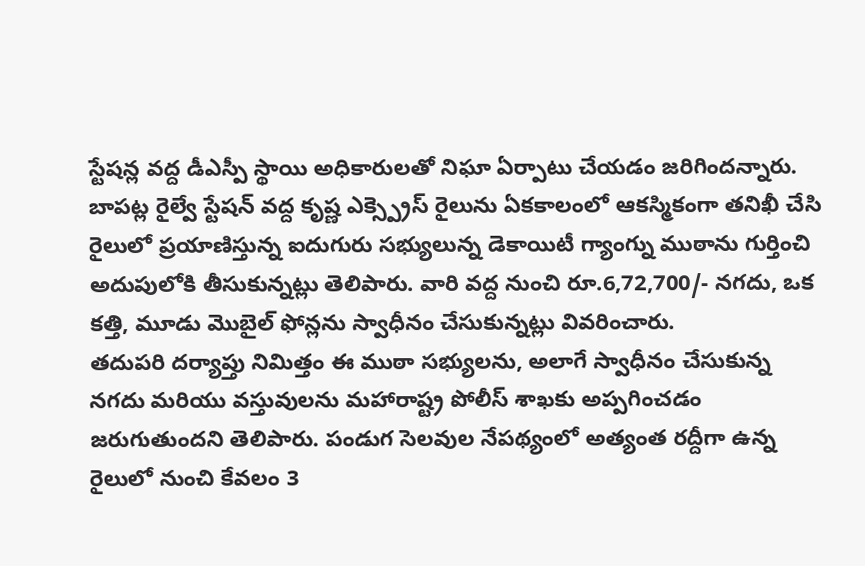స్టేషన్ల వద్ద డీఎస్పీ స్థాయి అధికారులతో నిఘా ఏర్పాటు చేయడం జరిగిందన్నారు. బాపట్ల రైల్వే స్టేషన్ వద్ద కృష్ణ ఎక్స్ప్రెస్ రైలును ఏకకాలంలో ఆకస్మికంగా తనిఖీ చేసి రైలులో ప్రయాణిస్తున్న ఐదుగురు సభ్యులున్న డెకాయిటీ గ్యాంగ్ను ముఠాను గుర్తించి అదుపులోకి తీసుకున్నట్లు తెలిపారు. వారి వద్ద నుంచి రూ.6,72,700/- నగదు, ఒక కత్తి, మూడు మొబైల్ ఫోన్లను స్వాధీనం చేసుకున్నట్లు వివరించారు.
తదుపరి దర్యాప్తు నిమిత్తం ఈ ముఠా సభ్యులను, అలాగే స్వాధీనం చేసుకున్న నగదు మరియు వస్తువులను మహారాష్ట్ర పోలీస్ శాఖకు అప్పగించడం జరుగుతుందని తెలిపారు. పండుగ సెలవుల నేపథ్యంలో అత్యంత రద్దీగా ఉన్న రైలులో నుంచి కేవలం 3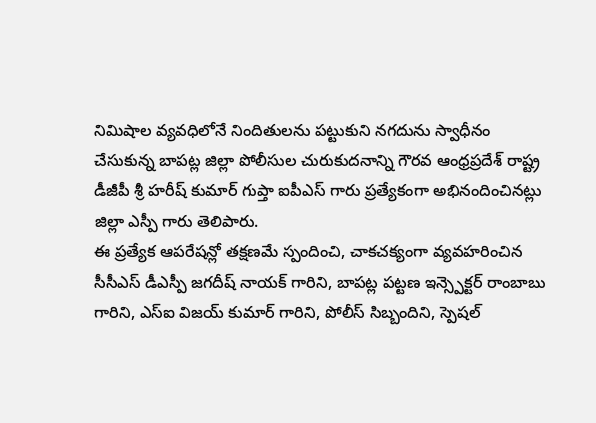నిమిషాల వ్యవధిలోనే నిందితులను పట్టుకుని నగదును స్వాధీనం చేసుకున్న బాపట్ల జిల్లా పోలీసుల చురుకుదనాన్ని గౌరవ ఆంధ్రప్రదేశ్ రాష్ట్ర డీజీపీ శ్రీ హరీష్ కుమార్ గుప్తా ఐపీఎస్ గారు ప్రత్యేకంగా అభినందించినట్లు జిల్లా ఎస్పీ గారు తెలిపారు.
ఈ ప్రత్యేక ఆపరేషన్లో తక్షణమే స్పందించి, చాకచక్యంగా వ్యవహరించిన సీసీఎస్ డీఎస్పీ జగదీష్ నాయక్ గారిని, బాపట్ల పట్టణ ఇన్స్పెక్టర్ రాంబాబు గారిని, ఎస్ఐ విజయ్ కుమార్ గారిని, పోలీస్ సిబ్బందిని, స్పెషల్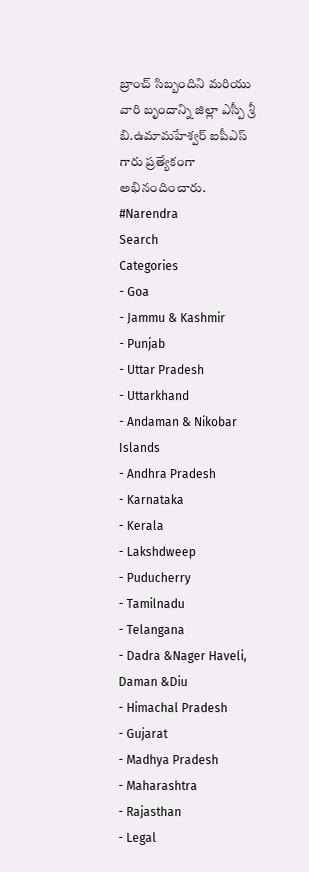బ్రాంచ్ సిబ్బందిని మరియు వారి బృందాన్ని జిల్లా ఎస్పీ శ్రీ బి.ఉమామహేశ్వర్ ఐపీఎస్ గారు ప్రత్యేకంగా అభినందించారు.
#Narendra
Search
Categories
- Goa
- Jammu & Kashmir
- Punjab
- Uttar Pradesh
- Uttarkhand
- Andaman & Nikobar Islands
- Andhra Pradesh
- Karnataka
- Kerala
- Lakshdweep
- Puducherry
- Tamilnadu
- Telangana
- Dadra &Nager Haveli, Daman &Diu
- Himachal Pradesh
- Gujarat
- Madhya Pradesh
- Maharashtra
- Rajasthan
- Legal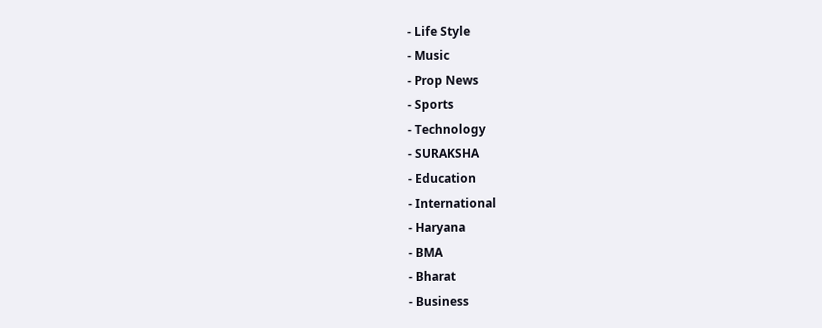- Life Style
- Music
- Prop News
- Sports
- Technology
- SURAKSHA
- Education
- International
- Haryana
- BMA
- Bharat
- Business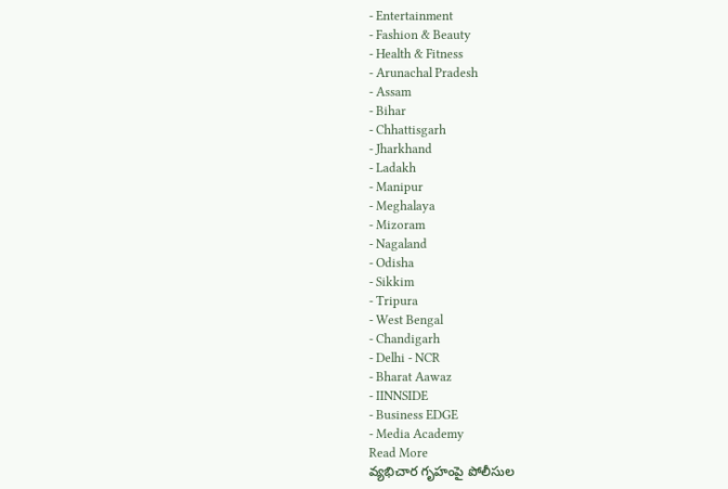- Entertainment
- Fashion & Beauty
- Health & Fitness
- Arunachal Pradesh
- Assam
- Bihar
- Chhattisgarh
- Jharkhand
- Ladakh
- Manipur
- Meghalaya
- Mizoram
- Nagaland
- Odisha
- Sikkim
- Tripura
- West Bengal
- Chandigarh
- Delhi - NCR
- Bharat Aawaz
- IINNSIDE
- Business EDGE
- Media Academy
Read More
వ్యభిచార గృహంపై పోలీసుల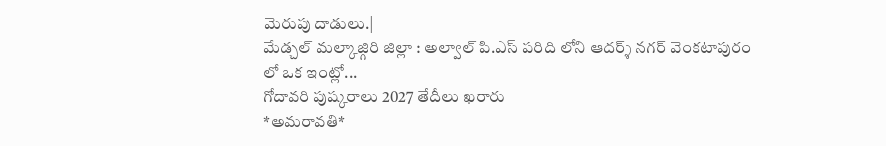మెరుపు దాడులు.|
మేడ్చల్ మల్కాజ్గిరి జిల్లా : అల్వాల్ పి.ఎస్ పరిది లోని ఆదర్శ్ నగర్ వెంకటాపురం లో ఒక ఇంట్లో...
గోదావరి పుష్కరాలు 2027 తేదీలు ఖరారు
*అమరావతి*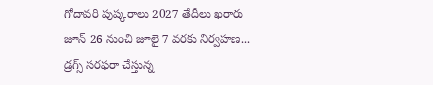గోదావరి పుష్కరాలు 2027 తేదీలు ఖరారు
జూన్ 26 నుంచి జూలై 7 వరకు నిర్వహణ...
డ్రగ్స్ సరఫరా చేస్తున్న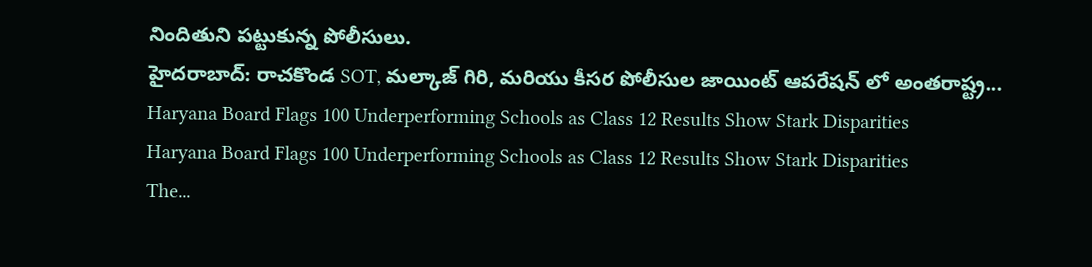నిందితుని పట్టుకున్న పోలీసులు.
హైదరాబాద్: రాచకొండ SOT, మల్కాజ్ గిరి, మరియు కీసర పోలీసుల జాయింట్ ఆపరేషన్ లో అంతరాష్ట్ర...
Haryana Board Flags 100 Underperforming Schools as Class 12 Results Show Stark Disparities
Haryana Board Flags 100 Underperforming Schools as Class 12 Results Show Stark Disparities
The...